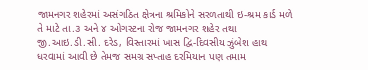જામનગર શહેરમાં અસંગઠિત ક્ષેત્રના શ્રમિકોને સરળતાથી ઇ-શ્રમ કાર્ડ મળે તે માટે તા.૩ અને ૪ ઓગસ્ટના રોજ જામનગર શહેર તથા જી.આઇ.ડી.સી. દરેડ, વિસ્તારમાં ખાસ દ્વિ-દિવસીય ઝુંબેશ હાથ ધરવામાં આવી છે તેમજ સમગ્ર સપ્તાહ દરમિયાન પણ તમામ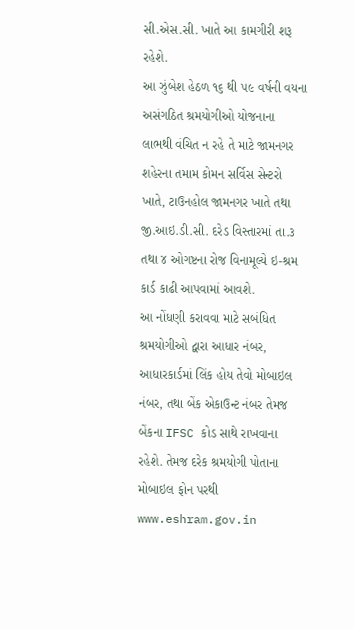સી.એસ.સી. ખાતે આ કામગીરી શરૂ રહેશે.
આ ઝુંબેશ હેઠળ ૧૬ થી ૫૯ વર્ષની વયના અસંગઠિત શ્રમયોગીઓ યોજનાના લાભથી વંચિત ન રહે તે માટે જામનગર શહેરના તમામ કોમન સર્વિસ સેન્ટરો ખાતે, ટાઉનહોલ જામનગર ખાતે તથા જી.આઇ.ડી.સી. દરેડ વિસ્તારમાં તા.૩ તથા ૪ ઓગષ્ટના રોજ વિનામૂલ્યે ઇ-શ્રમ કાર્ડ કાઢી આપવામાં આવશે.
આ નોંધણી કરાવવા માટે સબંધિત શ્રમયોગીઓ દ્વારા આધાર નંબર, આધારકાર્ડમાં લિંક હોય તેવો મોબાઇલ નંબર, તથા બેંક એકાઉન્ટ નંબર તેમજ બેંકના IFSC કોડ સાથે રાખવાના રહેશે. તેમજ દરેક શ્રમયોગી પોતાના મોબાઇલ ફોન પરથી www.eshram.gov.in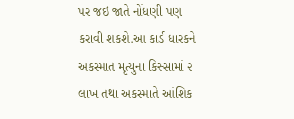પર જઇ જાતે નોંધણી પણ કરાવી શકશે.આ કાર્ડ ધારકને અકસ્માત મૃત્યુના કિસ્સામાં ૨ લાખ તથા અકસ્માતે આંશિક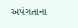અપંગતાના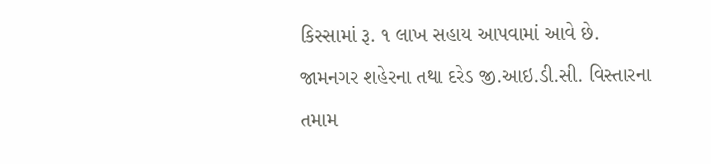કિસ્સામાં રૂ. ૧ લાખ સહાય આપવામાં આવે છે.
જામનગર શહેરના તથા દરેડ જી.આઇ.ડી.સી. વિસ્તારના તમામ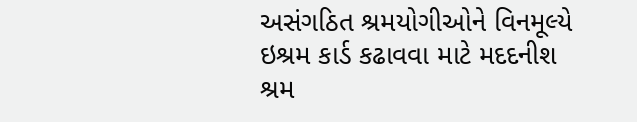અસંગઠિત શ્રમયોગીઓને વિનમૂલ્યે ઇશ્રમ કાર્ડ કઢાવવા માટે મદદનીશ શ્રમ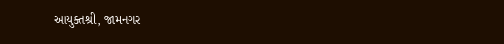આયુક્તશ્રી, જામનગર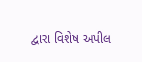દ્વારા વિશેષ અપીલ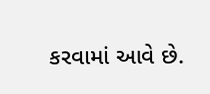કરવામાં આવે છે.